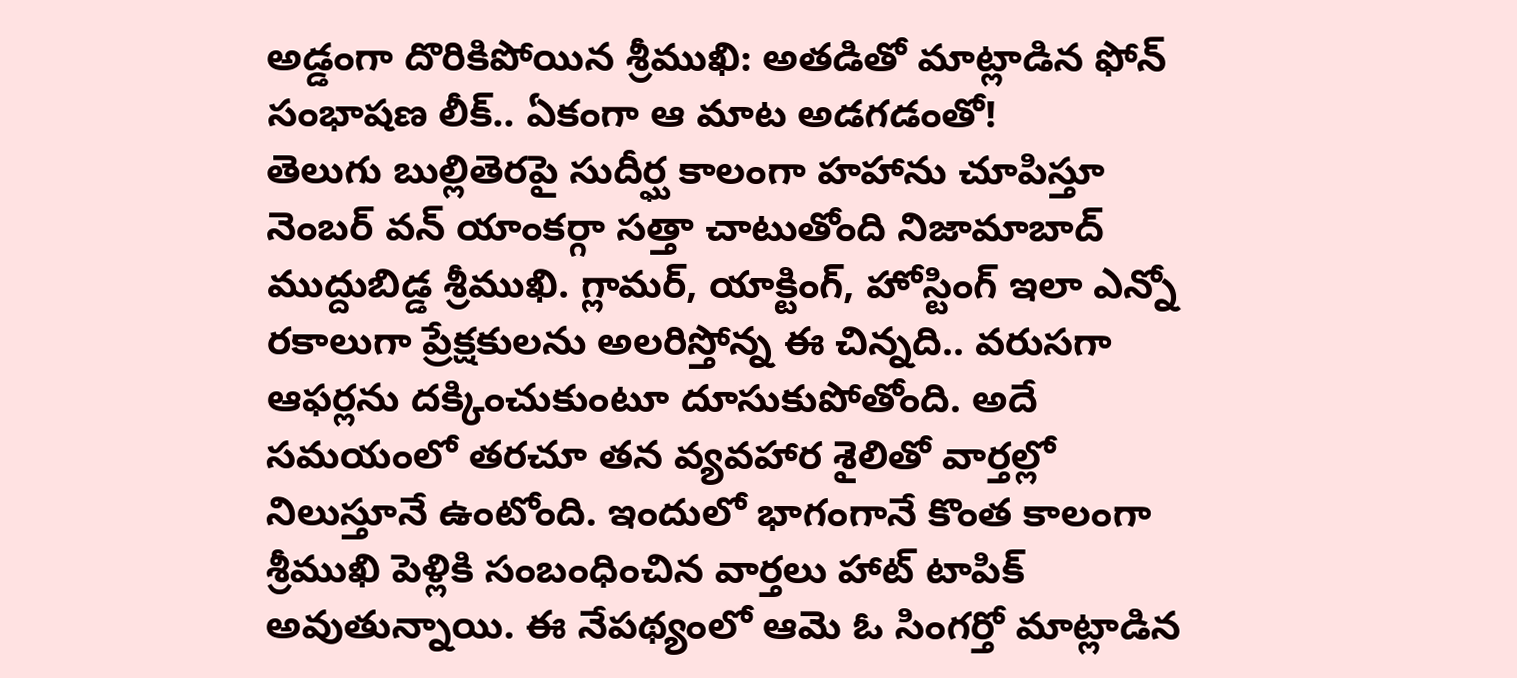అడ్డంగా దొరికిపోయిన శ్రీముఖి: అతడితో మాట్లాడిన ఫోన్ సంభాషణ లీక్.. ఏకంగా ఆ మాట అడగడంతో!
తెలుగు బుల్లితెరపై సుదీర్ఘ కాలంగా హహాను చూపిస్తూ నెంబర్ వన్ యాంకర్గా సత్తా చాటుతోంది నిజామాబాద్ ముద్దుబిడ్డ శ్రీముఖి. గ్లామర్, యాక్టింగ్, హోస్టింగ్ ఇలా ఎన్నో రకాలుగా ప్రేక్షకులను అలరిస్తోన్న ఈ చిన్నది.. వరుసగా ఆఫర్లను దక్కించుకుంటూ దూసుకుపోతోంది. అదే సమయంలో తరచూ తన వ్యవహార శైలితో వార్తల్లో నిలుస్తూనే ఉంటోంది. ఇందులో భాగంగానే కొంత కాలంగా శ్రీముఖి పెళ్లికి సంబంధించిన వార్తలు హాట్ టాపిక్ అవుతున్నాయి. ఈ నేపథ్యంలో ఆమె ఓ సింగర్తో మాట్లాడిన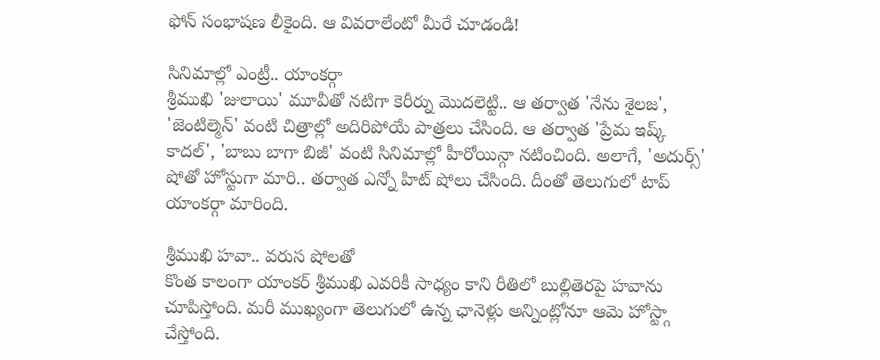ఫోన్ సంభాషణ లీకైంది. ఆ వివరాలేంటో మీరే చూడండి!

సినిమాల్లో ఎంట్రీ.. యాంకర్గా
శ్రీముఖి 'జులాయి' మూవీతో నటిగా కెరీర్ను మొదలెట్టి.. ఆ తర్వాత 'నేను శైలజ', 'జెంటిల్మెన్' వంటి చిత్రాల్లో అదిరిపోయే పాత్రలు చేసింది. ఆ తర్వాత 'ప్రేమ ఇష్క్ కాదల్', 'బాబు బాగా బిజీ' వంటి సినిమాల్లో హీరోయిన్గా నటించింది. అలాగే, 'అదుర్స్' షోతో హోస్టుగా మారి.. తర్వాత ఎన్నో హిట్ షోలు చేసింది. దీంతో తెలుగులో టాప్ యాంకర్గా మారింది.

శ్రీముఖి హవా.. వరుస షోలతో
కొంత కాలంగా యాంకర్ శ్రీముఖి ఎవరికీ సాధ్యం కాని రీతిలో బుల్లితెరపై హవాను చూపిస్తోంది. మరీ ముఖ్యంగా తెలుగులో ఉన్న ఛానెళ్లు అన్నింట్లోనూ ఆమె హోస్ట్గా చేస్తోంది.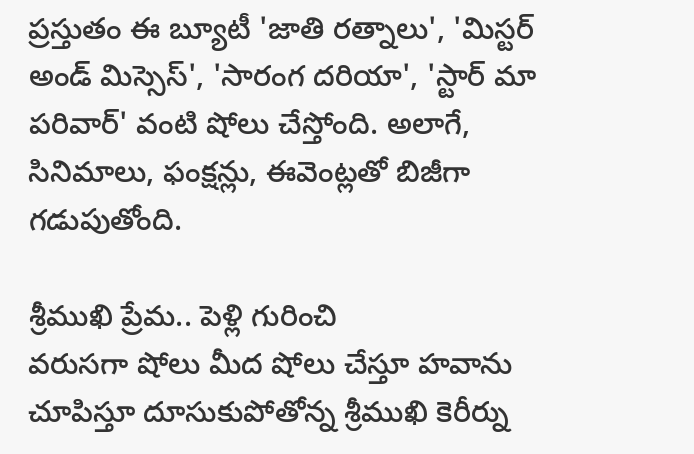ప్రస్తుతం ఈ బ్యూటీ 'జాతి రత్నాలు', 'మిస్టర్ అండ్ మిస్సెస్', 'సారంగ దరియా', 'స్టార్ మా పరివార్' వంటి షోలు చేస్తోంది. అలాగే, సినిమాలు, ఫంక్షన్లు, ఈవెంట్లతో బిజీగా గడుపుతోంది.

శ్రీముఖి ప్రేమ.. పెళ్లి గురించి
వరుసగా షోలు మీద షోలు చేస్తూ హవాను చూపిస్తూ దూసుకుపోతోన్న శ్రీముఖి కెరీర్ను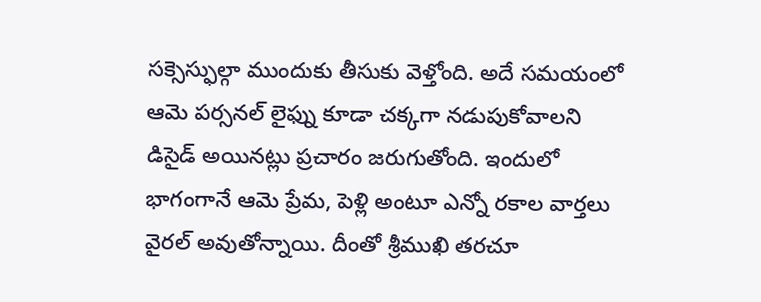సక్సెస్ఫుల్గా ముందుకు తీసుకు వెళ్తోంది. అదే సమయంలో ఆమె పర్సనల్ లైఫ్ను కూడా చక్కగా నడుపుకోవాలని డిసైడ్ అయినట్లు ప్రచారం జరుగుతోంది. ఇందులో భాగంగానే ఆమె ప్రేమ, పెళ్లి అంటూ ఎన్నో రకాల వార్తలు వైరల్ అవుతోన్నాయి. దీంతో శ్రీముఖి తరచూ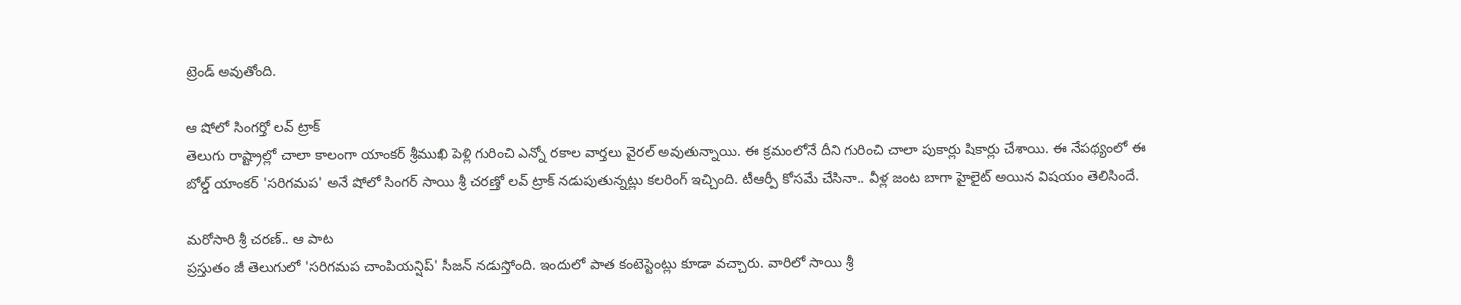ట్రెండ్ అవుతోంది.

ఆ షోలో సింగర్తో లవ్ ట్రాక్
తెలుగు రాష్ట్రాల్లో చాలా కాలంగా యాంకర్ శ్రీముఖి పెళ్లి గురించి ఎన్నో రకాల వార్తలు వైరల్ అవుతున్నాయి. ఈ క్రమంలోనే దీని గురించి చాలా పుకార్లు షికార్లు చేశాయి. ఈ నేపథ్యంలో ఈ బోల్డ్ యాంకర్ 'సరిగమప' అనే షోలో సింగర్ సాయి శ్రీ చరణ్తో లవ్ ట్రాక్ నడుపుతున్నట్లు కలరింగ్ ఇచ్చింది. టీఆర్పీ కోసమే చేసినా.. వీళ్ల జంట బాగా హైలైట్ అయిన విషయం తెలిసిందే.

మరోసారి శ్రీ చరణ్.. ఆ పాట
ప్రస్తుతం జీ తెలుగులో 'సరిగమప చాంపియన్షిప్' సీజన్ నడుస్తోంది. ఇందులో పాత కంటెస్టెంట్లు కూడా వచ్చారు. వారిలో సాయి శ్రీ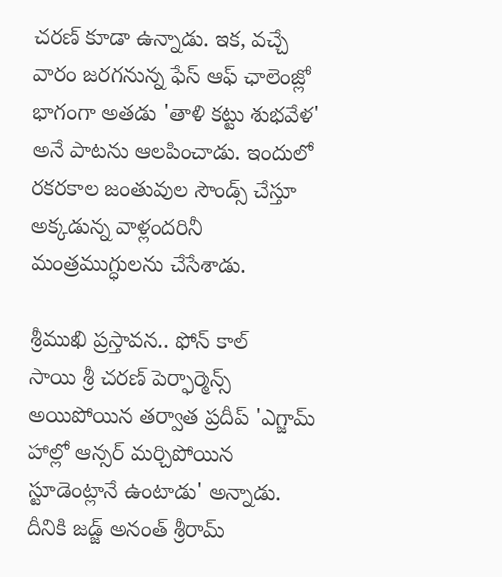చరణ్ కూడా ఉన్నాడు. ఇక, వచ్చే వారం జరగనున్న ఫేస్ ఆఫ్ ఛాలెంజ్లో భాగంగా అతడు 'తాళి కట్టు శుభవేళ' అనే పాటను ఆలపించాడు. ఇందులో రకరకాల జంతువుల సౌండ్స్ చేస్తూ అక్కడున్న వాళ్లందరినీ మంత్రముగ్ధులను చేసేశాడు.

శ్రీముఖి ప్రస్తావన.. ఫోన్ కాల్
సాయి శ్రీ చరణ్ పెర్ఫార్మెన్స్ అయిపోయిన తర్వాత ప్రదీప్ 'ఎగ్జామ్ హాల్లో ఆన్సర్ మర్చిపోయిన స్టూడెంట్లానే ఉంటాడు' అన్నాడు. దీనికి జడ్జ్ అనంత్ శ్రీరామ్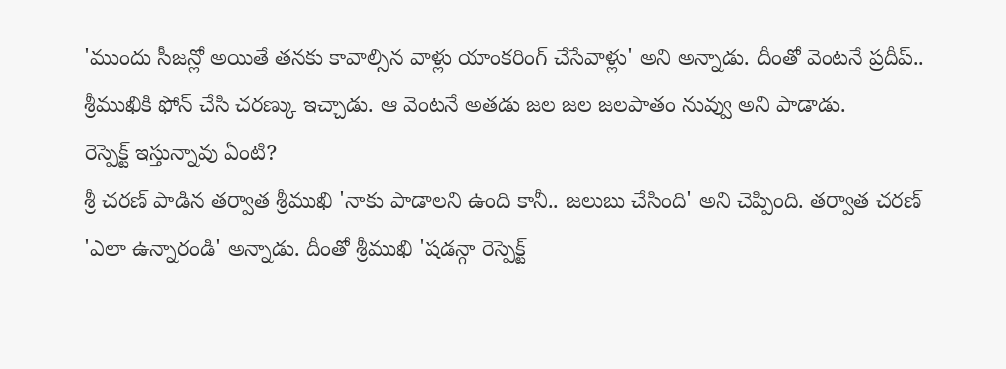'ముందు సీజన్లో అయితే తనకు కావాల్సిన వాళ్లు యాంకరింగ్ చేసేవాళ్లు' అని అన్నాడు. దీంతో వెంటనే ప్రదీప్.. శ్రీముఖికి ఫోన్ చేసి చరణ్కు ఇచ్చాడు. ఆ వెంటనే అతడు జల జల జలపాతం నువ్వు అని పాడాడు.
రెస్పెక్ట్ ఇస్తున్నావు ఏంటి?
శ్రీ చరణ్ పాడిన తర్వాత శ్రీముఖి 'నాకు పాడాలని ఉంది కానీ.. జలుబు చేసింది' అని చెప్పింది. తర్వాత చరణ్ 'ఎలా ఉన్నారండి' అన్నాడు. దీంతో శ్రీముఖి 'షడన్గా రెస్పెక్ట్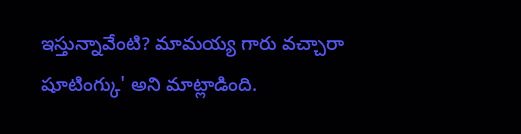ఇస్తున్నావేంటి? మామయ్య గారు వచ్చారా షూటింగ్కు' అని మాట్లాడింది.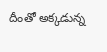దీంతో అక్కడున్న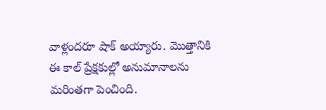వాళ్లందరూ షాక్ అయ్యారు. మొత్తానికి ఈ కాల్ ప్రేక్షకుల్లో అనుమానాలను మరింతగా పెంచింది.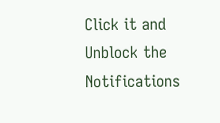Click it and Unblock the Notifications